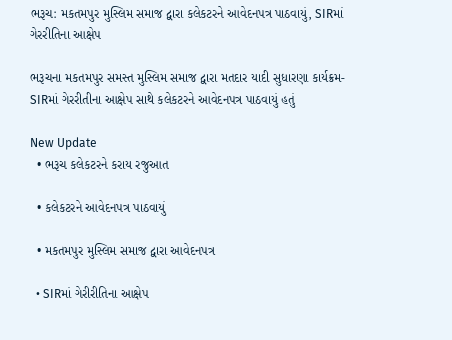ભરૂચ: મકતમપુર મુસ્લિમ સમાજ દ્વારા કલેકટરને આવેદનપત્ર પાઠવાયું, SIRમાં ગેરરીતિના આક્ષેપ

ભરૂચના મકતમપુર સમસ્ત મુસ્લિમ સમાજ દ્વારા મતદાર યાદી સુધારણા કાર્યક્રમ-SIRમાં ગેરરીતીના આક્ષેપ સાથે કલેકટરને આવેદનપત્ર પાઠવાયું હતું

New Update
  • ભરૂચ કલેકટરને કરાય રજુઆત

  • કલેકટરને આવેદનપત્ર પાઠવાયું

  • મકતમપુર મુસ્લિમ સમાજ દ્વારા આવેદનપત્ર

  • SIRમાં ગેરીરીતિના આક્ષેપ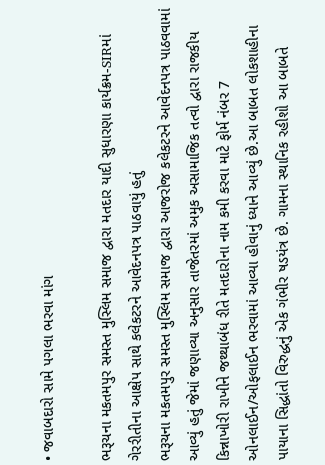• જવાબદારો સામે પગલા ભરવા માંગ

ભરૂચના મકતમપુર સમસ્ત મુસ્લિમ સમાજ દ્વારા મતદાર યાદી સુધારણા કાર્યક્રમ-SIRમાં ગેરરીતીના આક્ષેપ સાથે કલેકટરને આવેદનપત્ર પાઠવાયું હતું
ભરૂચના મકતમપુર સમસ્ત મુસ્લિમ સમાજ દ્વારા આજરોજ કલેકટરને આવેદનપત્ર પાઠવવામાં આવ્યું હતું જેમાં જણાવ્યા અનુસાર તાજેતરમાં અમુક અસામાજિક તત્વો દ્વારા રાજકીય કિન્નાખોરી રાખીને જથ્થાબંધ રીતે મતદારોના નામ કમી કરવા માટે ફોર્મ નંબર 7 ઓનલાઈન/ઓફલાઈન ભરવામાં આવ્યા હોવાનું ધ્યાને આવ્યું છે.આ બાબત લોકશાહીના પાયાના સિદ્ધાંતો વિરુદ્ધનું એક ગંભીર ષડયંત્ર છે. ગામના સ્થાનિક રહીશો આ બાબતે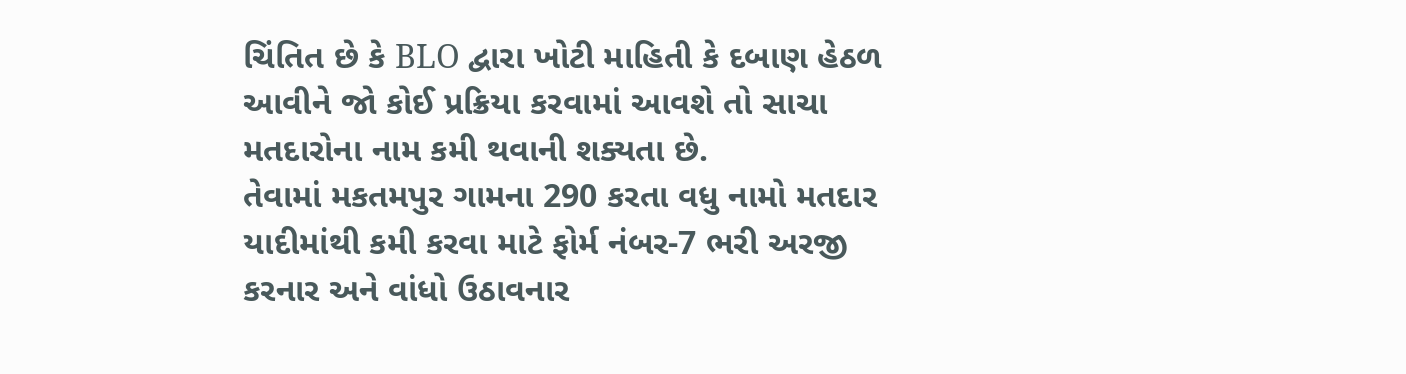ચિંતિત છે કે BLO દ્વારા ખોટી માહિતી કે દબાણ હેઠળ આવીને જો કોઈ પ્રક્રિયા કરવામાં આવશે તો સાચા મતદારોના નામ કમી થવાની શક્યતા છે.
તેવામાં મકતમપુર ગામના 290 કરતા વધુ નામો મતદાર યાદીમાંથી કમી કરવા માટે ફોર્મ નંબર-7 ભરી અરજી કરનાર અને વાંધો ઉઠાવનાર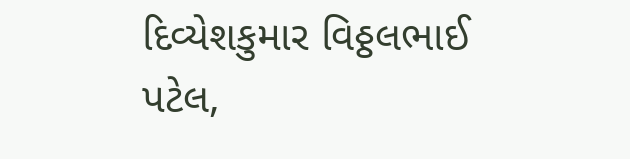દિવ્યેશકુમાર વિઠ્ઠલભાઈ પટેલ,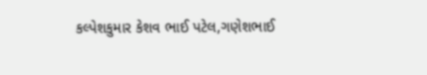કલ્પેશકુમાર કેશવ ભાઈ પટેલ,ગણેશભાઈ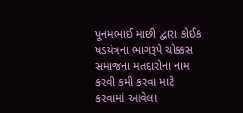પૂનમભાઈ માછી દ્વારા કોઈક ષડયંત્રના ભાગરૂપે ચોક્કસ સમાજના મતદારોના નામ કરવી કમી કરવા માટે કરવામાં આવેલા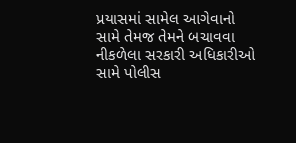પ્રયાસમાં સામેલ આગેવાનો સામે તેમજ તેમને બચાવવા નીકળેલા સરકારી અધિકારીઓ સામે પોલીસ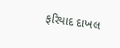ફરિયાદ દાખલ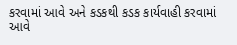કરવામાં આવે અને કડકથી કડક કાર્યવાહી કરવામાં આવે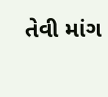તેવી માંગ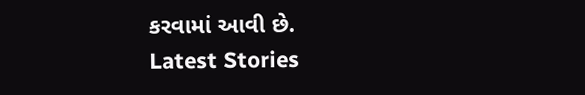કરવામાં આવી છે.
Latest Stories